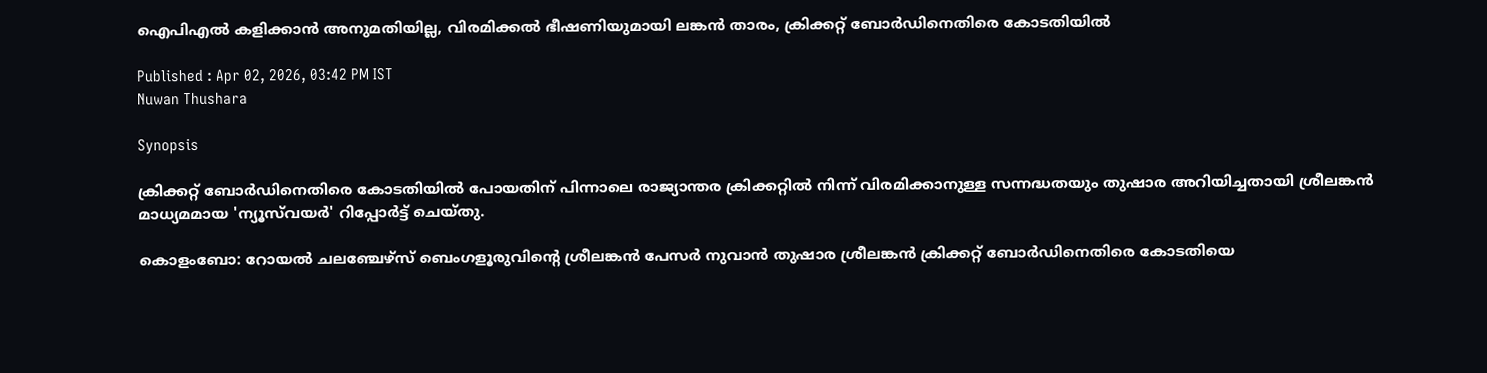ഐപിഎല്‍ കളിക്കാൻ അനുമതിയില്ല, വിരമിക്കൽ ഭീഷണിയുമായി ലങ്കൻ താരം, ക്രിക്കറ്റ് ബോര്‍ഡിനെതിരെ കോടതിയില്‍

Published : Apr 02, 2026, 03:42 PM IST
Nuwan Thushara

Synopsis

ക്രിക്കറ്റ് ബോര്‍ഡിനെതിരെ കോടതിയില്‍ പോയതിന് പിന്നാലെ രാജ്യാന്തര ക്രിക്കറ്റിൽ നിന്ന് വിരമിക്കാനുള്ള സന്നദ്ധതയും തുഷാര അറിയിച്ചതായി ശ്രീലങ്കൻ മാധ്യമമായ 'ന്യൂസ്‌വയർ' റിപ്പോര്‍ട്ട് ചെയ്തു.

കൊളംബോ: റോയൽ ചലഞ്ചേഴ്സ് ബെംഗളൂരുവിന്‍റെ ശ്രീലങ്കൻ പേസർ നുവാൻ തുഷാര ശ്രീലങ്കൻ ക്രിക്കറ്റ് ബോർഡിനെതിരെ കോടതിയെ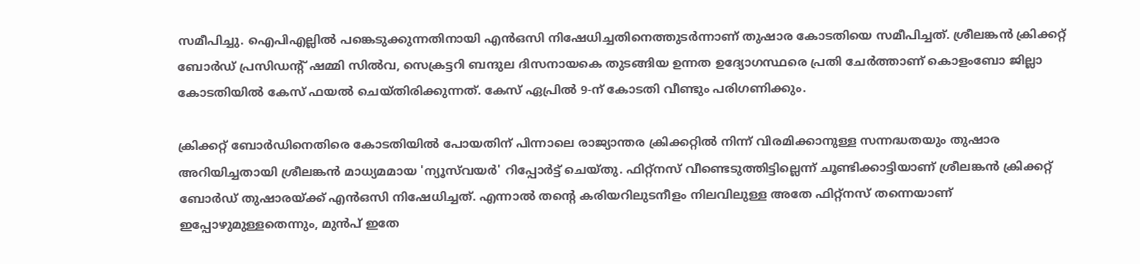സമീപിച്ചു. ഐപിഎല്ലിൽ പങ്കെടുക്കുന്നതിനായി എൻഒസി നിഷേധിച്ചതിനെത്തുടർന്നാണ് തുഷാര കോടതിയെ സമീപിച്ചത്. ശ്രീലങ്കൻ ക്രിക്കറ്റ് ബോർഡ് പ്രസിഡന്‍റ് ഷമ്മി സിൽവ, സെക്രട്ടറി ബന്ദുല ദിസനായകെ തുടങ്ങിയ ഉന്നത ഉദ്യോഗസ്ഥരെ പ്രതി ചേർത്താണ് കൊളംബോ ജില്ലാ കോടതിയിൽ കേസ് ഫയൽ ചെയ്തിരിക്കുന്നത്. കേസ് ഏപ്രിൽ 9-ന് കോടതി വീണ്ടും പരിഗണിക്കും.

ക്രിക്കറ്റ് ബോര്‍ഡിനെതിരെ കോടതിയില്‍ പോയതിന് പിന്നാലെ രാജ്യാന്തര ക്രിക്കറ്റിൽ നിന്ന് വിരമിക്കാനുള്ള സന്നദ്ധതയും തുഷാര അറിയിച്ചതായി ശ്രീലങ്കൻ മാധ്യമമായ 'ന്യൂസ്‌വയർ' റിപ്പോര്‍ട്ട് ചെയ്തു. ഫിറ്റ്‌നസ് വീണ്ടെടുത്തിട്ടില്ലെന്ന് ചൂണ്ടിക്കാട്ടിയാണ് ശ്രീലങ്കൻ ക്രിക്കറ്റ് ബോർഡ് തുഷാരയ്ക്ക് എൻഒസി നിഷേധിച്ചത്. എന്നാല്‍ തന്‍റെ കരിയറിലുടനീളം നിലവിലുള്ള അതേ ഫിറ്റ്‌നസ് തന്നെയാണ് ഇപ്പോഴുമുള്ളതെന്നും, മുൻപ് ഇതേ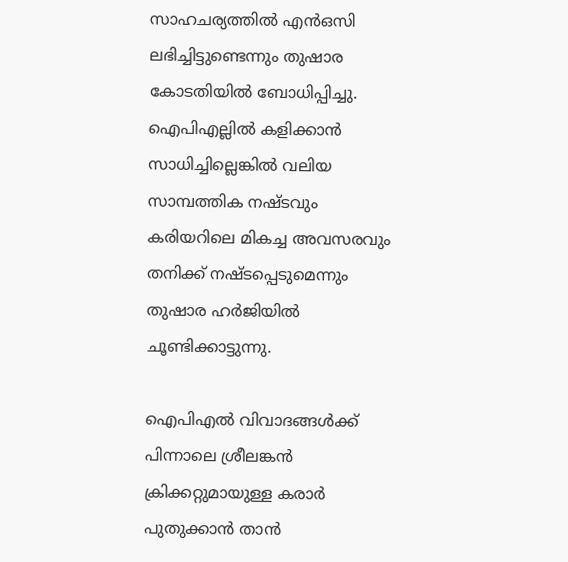സാഹചര്യത്തിൽ എൻഒസി ലഭിച്ചിട്ടുണ്ടെന്നും തുഷാര കോടതിയിൽ ബോധിപ്പിച്ചു. ഐപിഎല്ലിൽ കളിക്കാൻ സാധിച്ചില്ലെങ്കിൽ വലിയ സാമ്പത്തിക നഷ്ടവും കരിയറിലെ മികച്ച അവസരവും തനിക്ക് നഷ്ടപ്പെടുമെന്നും തുഷാര ഹര്‍ജിയില്‍ ചൂണ്ടിക്കാട്ടുന്നു.

ഐപിഎൽ വിവാദങ്ങൾക്ക് പിന്നാലെ ശ്രീലങ്കൻ ക്രിക്കറ്റുമായുള്ള കരാർ പുതുക്കാൻ താൻ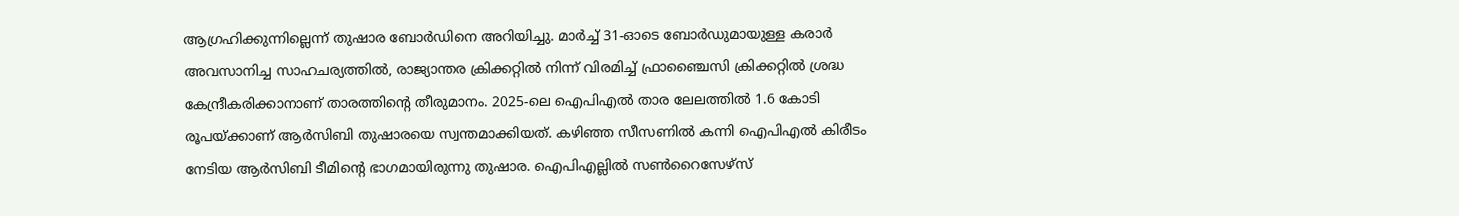ആഗ്രഹിക്കുന്നില്ലെന്ന് തുഷാര ബോർഡിനെ അറിയിച്ചു. മാർച്ച് 31-ഓടെ ബോർഡുമായുള്ള കരാർ അവസാനിച്ച സാഹചര്യത്തിൽ, രാജ്യാന്തര ക്രിക്കറ്റിൽ നിന്ന് വിരമിച്ച് ഫ്രാഞ്ചൈസി ക്രിക്കറ്റിൽ ശ്രദ്ധ കേന്ദ്രീകരിക്കാനാണ് താരത്തിന്‍റെ തീരുമാനം. 2025-ലെ ഐപിഎല്‍ താര ലേലത്തിൽ 1.6 കോടി രൂപയ്ക്കാണ് ആർസിബി തുഷാരയെ സ്വന്തമാക്കിയത്. കഴിഞ്ഞ സീസണിൽ കന്നി ഐപിഎല്‍ കിരീടം നേടിയ ആർസിബി ടീമിന്‍റെ ഭാഗമായിരുന്നു തുഷാര. ഐപിഎല്ലില്‍ സൺറൈസേഴ്സ്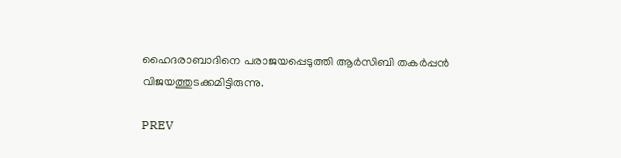ഹൈദരാബാദിനെ പരാജയപ്പെടുത്തി ആർസിബി തകർപ്പൻ വിജയത്തുടക്കമിട്ടിരുന്നു.

PREV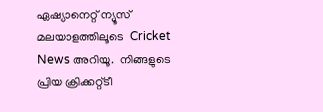ഏഷ്യാനെറ്റ് ന്യൂസ് മലയാളത്തിലൂടെ  Cricket News അറിയൂ.  നിങ്ങളുടെ പ്രിയ ക്രിക്കറ്റ്ടീ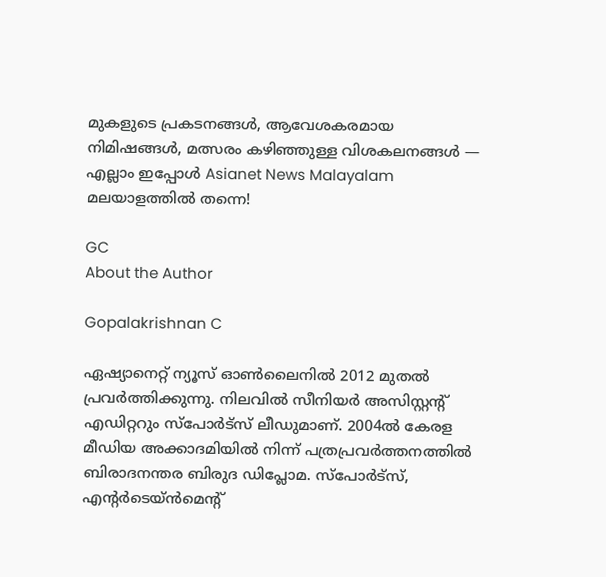മുകളുടെ പ്രകടനങ്ങൾ, ആവേശകരമായ നിമിഷങ്ങൾ, മത്സരം കഴിഞ്ഞുള്ള വിശകലനങ്ങൾ — എല്ലാം ഇപ്പോൾ Asianet News Malayalam മലയാളത്തിൽ തന്നെ!

GC
About the Author

Gopalakrishnan C

ഏഷ്യാനെറ്റ് ന്യൂസ് ഓണ്‍ലൈനില്‍ 2012 മുതല്‍ പ്രവര്‍ത്തിക്കുന്നു. നിലവില്‍ സീനിയര്‍ അസിസ്റ്റന്‍റ് എഡിറ്ററും സ്പോർട്സ് ലീഡുമാണ്. 2004ൽ കേരള മീഡിയ അക്കാദമിയില്‍ നിന്ന് പത്രപ്രവര്‍ത്തനത്തില്‍ ബിരാദനന്തര ബിരുദ ഡിപ്ലോമ. സ്പോര്‍ട്സ്, എന്‍റര്‍ടെയ്ൻമെന്‍റ്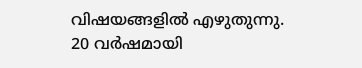വിഷയങ്ങളില്‍ എഴുതുന്നു. 20 വര്‍ഷമായി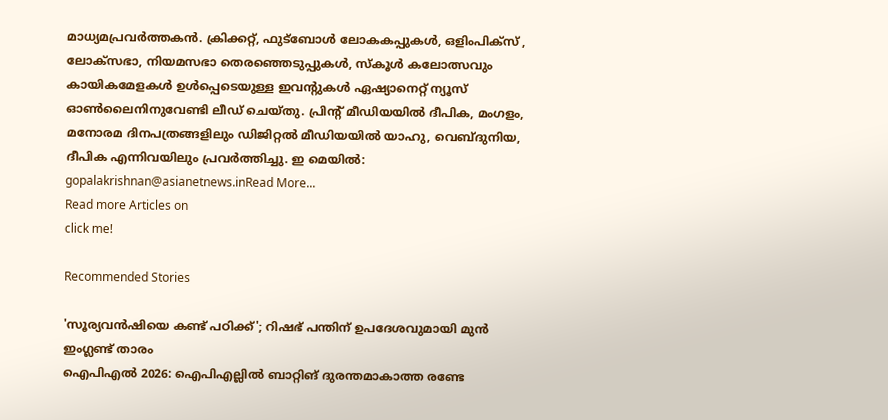മാധ്യമപ്രവര്‍ത്തകൻ. ക്രിക്കറ്റ്, ഫുട്ബോള്‍ ലോകകപ്പുകൾ, ഒളിംപിക്സ് , ലോക്സഭാ, നിയമസഭാ തെരഞ്ഞെടുപ്പുകള്‍, സ്കൂള്‍ കലോത്സവും കായികമേളകള്‍ ഉള്‍പ്പെടെയുള്ള ഇവന്‍റുകള്‍ ഏഷ്യാനെറ്റ് ന്യൂസ് ഓണ്‍ലൈനിനുവേണ്ടി ലീഡ് ചെയ്തു. പ്രിന്‍റ് മീഡിയയില്‍ ദീപിക, മംഗളം, മനോരമ ദിനപത്രങ്ങളിലും ഡിജിറ്റൽ മീഡിയയില്‍ യാഹു, വെബ്ദുനിയ, ദീപിക എന്നിവയിലും പ്രവര്‍ത്തിച്ചു. ഇ മെയില്‍: gopalakrishnan@asianetnews.inRead More...
Read more Articles on
click me!

Recommended Stories

'സൂര്യവന്‍ഷിയെ കണ്ട് പഠിക്ക്'; റിഷഭ് പന്തിന് ഉപദേശവുമായി മുന്‍ ഇംഗ്ലണ്ട് താരം
ഐപിഎല്‍ 2026: ഐപിഎല്ലില്‍ ബാറ്റിങ് ദുരന്തമാകാത്ത രണ്ടേ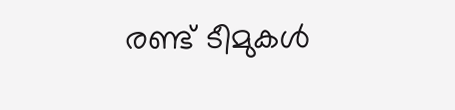രണ്ട് ടീമുകള്‍